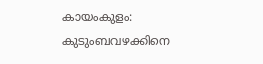കായംകുളം: കുടുംബവഴക്കിനെ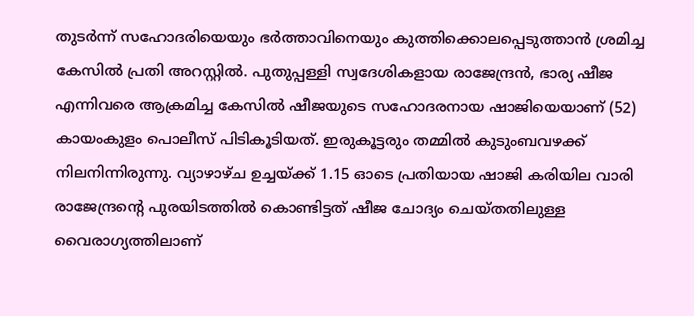തുടർന്ന് സഹോദരിയെയും ഭർത്താവിനെയും കുത്തിക്കൊലപ്പെടുത്താൻ ശ്രമിച്ച കേസിൽ പ്രതി അറസ്റ്റിൽ. പുതുപ്പള്ളി സ്വദേശികളായ രാജേന്ദ്രൻ, ഭാര്യ ഷീജ എന്നിവരെ ആക്രമിച്ച കേസിൽ ഷീജയുടെ സഹോദരനായ ഷാജിയെയാണ് (52) കായംകുളം പൊലീസ് പിടികൂടിയത്. ഇരുകൂട്ടരും തമ്മിൽ കുടുംബവഴക്ക് നിലനിന്നിരുന്നു. വ്യാഴാഴ്ച ഉച്ചയ്ക്ക് 1.15 ഓടെ പ്രതിയായ ഷാജി കരിയില വാരി രാജേന്ദ്രന്റെ പുരയിടത്തിൽ കൊണ്ടിട്ടത് ഷീജ ചോദ്യം ചെയ്തതിലുള്ള വൈരാഗ്യത്തിലാണ്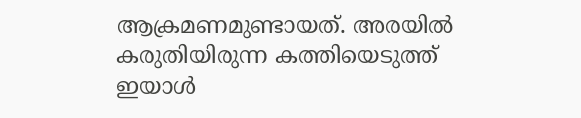ആക്രമണമുണ്ടായത്. അരയിൽ കരുതിയിരുന്ന കത്തിയെടുത്ത് ഇയാൾ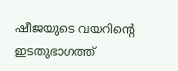ഷീജയുടെ വയറിന്റെ ഇടതുഭാഗത്ത്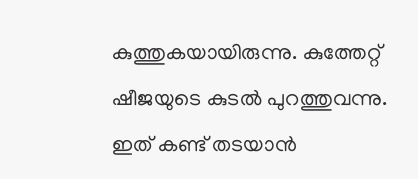കുത്തുകയായിരുന്നു. കുത്തേറ്റ് ഷീജയുടെ കുടൽ പുറത്തുവന്നു. ഇത് കണ്ട് തടയാൻ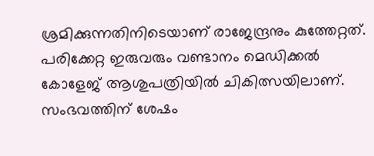ശ്രമിക്കുന്നതിനിടെയാണ് രാജേന്ദ്രനും കുത്തേറ്റത്. പരിക്കേറ്റ ഇരുവരും വണ്ടാനം മെഡിക്കൽ കോളേജ് ആശുപത്രിയിൽ ചികിത്സയിലാണ്.
സംഭവത്തിന് ശേഷം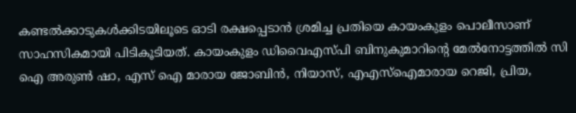കണ്ടൽക്കാടുകൾക്കിടയിലൂടെ ഓടി രക്ഷപ്പെടാൻ ശ്രമിച്ച പ്രതിയെ കായംകുളം പൊലീസാണ് സാഹസികമായി പിടികൂടിയത്. കായംകുളം ഡിവൈഎസ്പി ബിനുകുമാറിന്റെ മേൽനോട്ടത്തിൽ സി ഐ അരുൺ ഷാ, എസ് ഐ മാരായ ജോബിൻ, നിയാസ്, എഎസ്ഐമാരായ റെജി, പ്രിയ,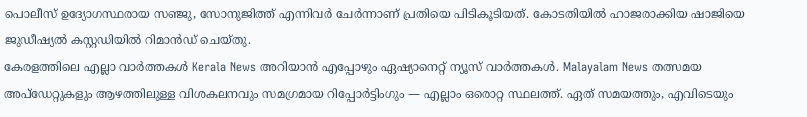പൊലീസ് ഉദ്യോഗസ്ഥരായ സഞ്ജു, സോനുജിത്ത് എന്നിവർ ചേർന്നാണ് പ്രതിയെ പിടികൂടിയത്. കോടതിയിൽ ഹാജരാക്കിയ ഷാജിയെ ജുഡീഷ്യൽ കസ്റ്റഡിയിൽ റിമാൻഡ് ചെയ്തു.
കേരളത്തിലെ എല്ലാ വാർത്തകൾ Kerala News അറിയാൻ എപ്പോഴും ഏഷ്യാനെറ്റ് ന്യൂസ് വാർത്തകൾ. Malayalam News തത്സമയ അപ്ഡേറ്റുകളും ആഴത്തിലുള്ള വിശകലനവും സമഗ്രമായ റിപ്പോർട്ടിംഗും — എല്ലാം ഒരൊറ്റ സ്ഥലത്ത്. ഏത് സമയത്തും, എവിടെയും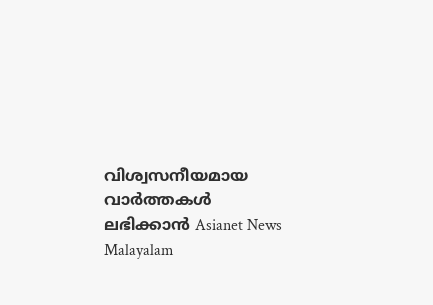വിശ്വസനീയമായ വാർത്തകൾ ലഭിക്കാൻ Asianet News Malayalam